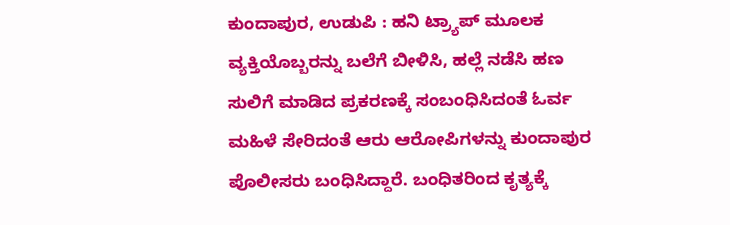ಕುಂದಾಪುರ, ಉಡುಪಿ : ಹನಿ ಟ್ರ್ಯಾಪ್ ಮೂಲಕ ವ್ಯಕ್ತಿಯೊಬ್ಬರನ್ನು ಬಲೆಗೆ ಬೀಳಿಸಿ, ಹಲ್ಲೆ ನಡೆಸಿ ಹಣ ಸುಲಿಗೆ ಮಾಡಿದ ಪ್ರಕರಣಕ್ಕೆ ಸಂಬಂಧಿಸಿದಂತೆ ಓರ್ವ ಮಹಿಳೆ ಸೇರಿದಂತೆ ಆರು ಆರೋಪಿಗಳನ್ನು ಕುಂದಾಪುರ ಪೊಲೀಸರು ಬಂಧಿಸಿದ್ದಾರೆ. ಬಂಧಿತರಿಂದ ಕೃತ್ಯಕ್ಕೆ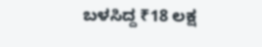ಬಳಸಿದ್ದ ₹18 ಲಕ್ಷ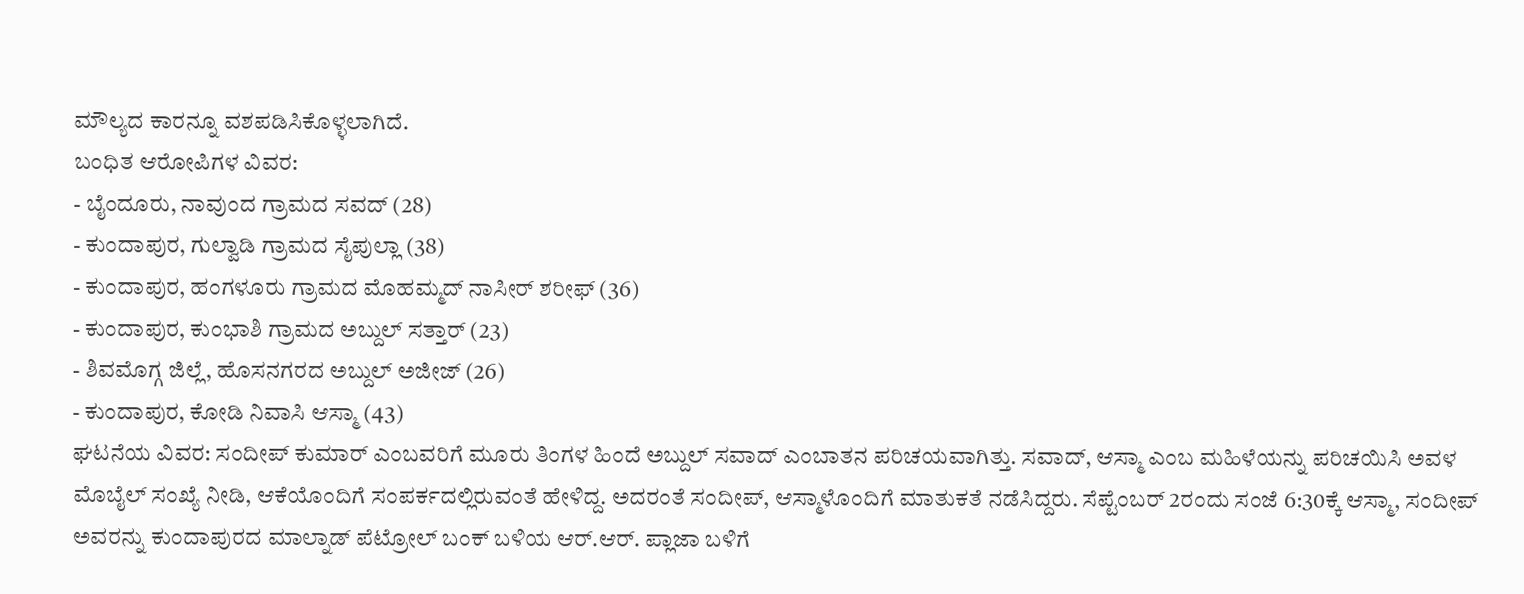ಮೌಲ್ಯದ ಕಾರನ್ನೂ ವಶಪಡಿಸಿಕೊಳ್ಳಲಾಗಿದೆ.
ಬಂಧಿತ ಆರೋಪಿಗಳ ವಿವರ:
- ಬೈಂದೂರು, ನಾವುಂದ ಗ್ರಾಮದ ಸವದ್ (28)
- ಕುಂದಾಪುರ, ಗುಲ್ವಾಡಿ ಗ್ರಾಮದ ಸೈಪುಲ್ಲಾ (38)
- ಕುಂದಾಪುರ, ಹಂಗಳೂರು ಗ್ರಾಮದ ಮೊಹಮ್ಮದ್ ನಾಸೀರ್ ಶರೀಫ್ (36)
- ಕುಂದಾಪುರ, ಕುಂಭಾಶಿ ಗ್ರಾಮದ ಅಬ್ದುಲ್ ಸತ್ತಾರ್ (23)
- ಶಿವಮೊಗ್ಗ ಜಿಲ್ಲೆ, ಹೊಸನಗರದ ಅಬ್ದುಲ್ ಅಜೀಜ್ (26)
- ಕುಂದಾಪುರ, ಕೋಡಿ ನಿವಾಸಿ ಆಸ್ಮಾ (43)
ಘಟನೆಯ ವಿವರ: ಸಂದೀಪ್ ಕುಮಾರ್ ಎಂಬವರಿಗೆ ಮೂರು ತಿಂಗಳ ಹಿಂದೆ ಅಬ್ದುಲ್ ಸವಾದ್ ಎಂಬಾತನ ಪರಿಚಯವಾಗಿತ್ತು. ಸವಾದ್, ಆಸ್ಮಾ ಎಂಬ ಮಹಿಳೆಯನ್ನು ಪರಿಚಯಿಸಿ ಅವಳ ಮೊಬೈಲ್ ಸಂಖ್ಯೆ ನೀಡಿ, ಆಕೆಯೊಂದಿಗೆ ಸಂಪರ್ಕದಲ್ಲಿರುವಂತೆ ಹೇಳಿದ್ದ. ಅದರಂತೆ ಸಂದೀಪ್, ಆಸ್ಮಾಳೊಂದಿಗೆ ಮಾತುಕತೆ ನಡೆಸಿದ್ದರು. ಸೆಪ್ಟೆಂಬರ್ 2ರಂದು ಸಂಜೆ 6:30ಕ್ಕೆ ಆಸ್ಮಾ, ಸಂದೀಪ್ ಅವರನ್ನು ಕುಂದಾಪುರದ ಮಾಲ್ನಾಡ್ ಪೆಟ್ರೋಲ್ ಬಂಕ್ ಬಳಿಯ ಆರ್.ಆರ್. ಪ್ಲಾಜಾ ಬಳಿಗೆ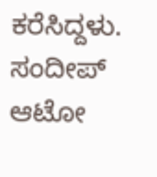ಕರೆಸಿದ್ದಳು.
ಸಂದೀಪ್ ಆಟೋ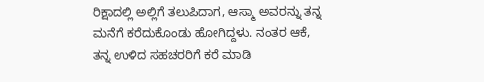ರಿಕ್ಷಾದಲ್ಲಿ ಅಲ್ಲಿಗೆ ತಲುಪಿದಾಗ, ಆಸ್ಮಾ ಅವರನ್ನು ತನ್ನ ಮನೆಗೆ ಕರೆದುಕೊಂಡು ಹೋಗಿದ್ದಳು. ನಂತರ ಆಕೆ, ತನ್ನ ಉಳಿದ ಸಹಚರರಿಗೆ ಕರೆ ಮಾಡಿ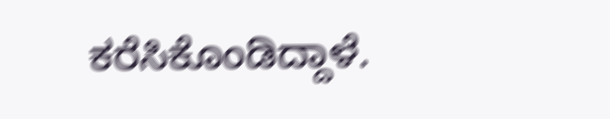ಕರೆಸಿಕೊಂಡಿದ್ದಾಳೆ.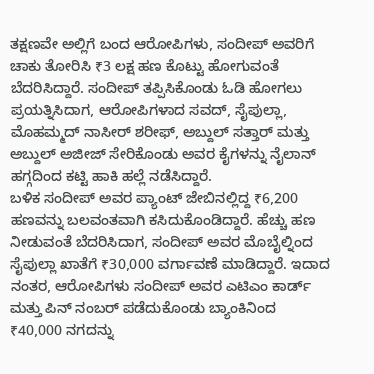ತಕ್ಷಣವೇ ಅಲ್ಲಿಗೆ ಬಂದ ಆರೋಪಿಗಳು, ಸಂದೀಪ್ ಅವರಿಗೆ ಚಾಕು ತೋರಿಸಿ ₹3 ಲಕ್ಷ ಹಣ ಕೊಟ್ಟು ಹೋಗುವಂತೆ ಬೆದರಿಸಿದ್ದಾರೆ. ಸಂದೀಪ್ ತಪ್ಪಿಸಿಕೊಂಡು ಓಡಿ ಹೋಗಲು ಪ್ರಯತ್ನಿಸಿದಾಗ, ಆರೋಪಿಗಳಾದ ಸವದ್, ಸೈಪುಲ್ಲಾ, ಮೊಹಮ್ಮದ್ ನಾಸೀರ್ ಶರೀಫ್, ಅಬ್ದುಲ್ ಸತ್ತಾರ್ ಮತ್ತು ಅಬ್ದುಲ್ ಅಜೀಜ್ ಸೇರಿಕೊಂಡು ಅವರ ಕೈಗಳನ್ನು ನೈಲಾನ್ ಹಗ್ಗದಿಂದ ಕಟ್ಟಿ ಹಾಕಿ ಹಲ್ಲೆ ನಡೆಸಿದ್ದಾರೆ.
ಬಳಿಕ ಸಂದೀಪ್ ಅವರ ಪ್ಯಾಂಟ್ ಜೇಬಿನಲ್ಲಿದ್ದ ₹6,200 ಹಣವನ್ನು ಬಲವಂತವಾಗಿ ಕಸಿದುಕೊಂಡಿದ್ದಾರೆ. ಹೆಚ್ಚು ಹಣ ನೀಡುವಂತೆ ಬೆದರಿಸಿದಾಗ, ಸಂದೀಪ್ ಅವರ ಮೊಬೈಲ್ನಿಂದ ಸೈಪುಲ್ಲಾ ಖಾತೆಗೆ ₹30,000 ವರ್ಗಾವಣೆ ಮಾಡಿದ್ದಾರೆ. ಇದಾದ ನಂತರ, ಆರೋಪಿಗಳು ಸಂದೀಪ್ ಅವರ ಎಟಿಎಂ ಕಾರ್ಡ್ ಮತ್ತು ಪಿನ್ ನಂಬರ್ ಪಡೆದುಕೊಂಡು ಬ್ಯಾಂಕಿನಿಂದ ₹40,000 ನಗದನ್ನು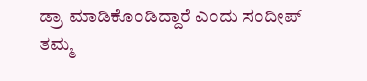ಡ್ರಾ ಮಾಡಿಕೊಂಡಿದ್ದಾರೆ ಎಂದು ಸಂದೀಪ್ ತಮ್ಮ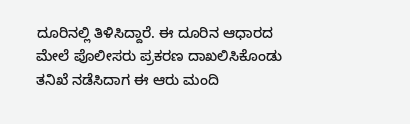ದೂರಿನಲ್ಲಿ ತಿಳಿಸಿದ್ದಾರೆ. ಈ ದೂರಿನ ಆಧಾರದ ಮೇಲೆ ಪೊಲೀಸರು ಪ್ರಕರಣ ದಾಖಲಿಸಿಕೊಂಡು ತನಿಖೆ ನಡೆಸಿದಾಗ ಈ ಆರು ಮಂದಿ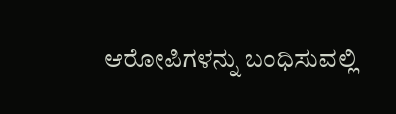ಆರೋಪಿಗಳನ್ನು ಬಂಧಿಸುವಲ್ಲಿ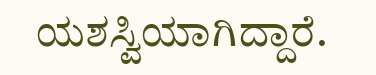ಯಶಸ್ವಿಯಾಗಿದ್ದಾರೆ.